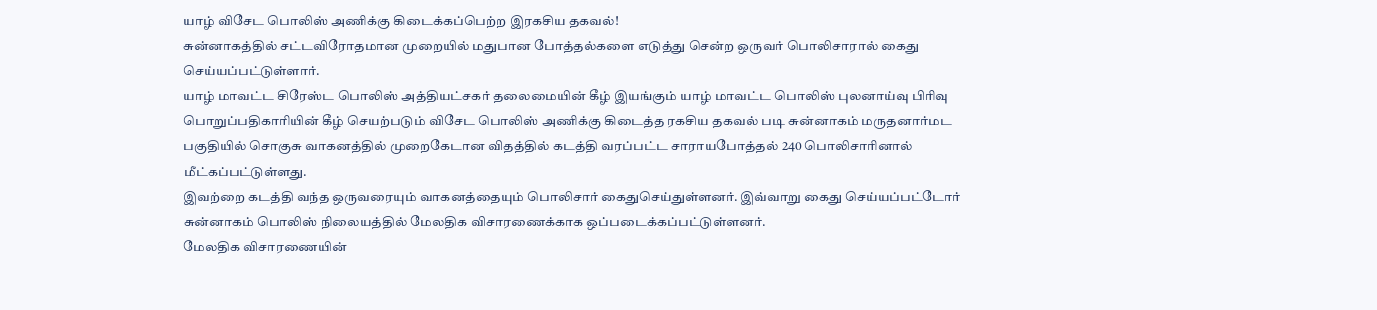யாழ் விசேட பொலிஸ் அணிக்கு கிடைக்கப்பெற்ற இரகசிய தகவல்!
சுன்னாகத்தில் சட்டவிரோதமான முறையில் மதுபான போத்தல்களை எடுத்து சென்ற ஒருவர் பொலிசாரால் கைது செய்யப்பட்டுள்ளார்.
யாழ் மாவட்ட சிரேஸ்ட பொலிஸ் அத்தியட்சகர் தலைமையின் கீழ் இயங்கும் யாழ் மாவட்ட பொலிஸ் புலனாய்வு பிரிவு பொறுப்பதிகாரியின் கீழ் செயற்படும் விசேட பொலிஸ் அணிக்கு கிடைத்த ரகசிய தகவல் படி சுன்னாகம் மருதனார்மட பகுதியில் சொகுசு வாகனத்தில் முறைகேடான விதத்தில் கடத்தி வரப்பட்ட சாராயபோத்தல் 240 பொலிசாரினால் மீட்கப்பட்டுள்ளது.
இவற்றை கடத்தி வந்த ஒருவரையும் வாகனத்தையும் பொலிசார் கைதுசெய்துள்ளனர். இவ்வாறு கைது செய்யப்பட்டோர் சுன்னாகம் பொலிஸ் நிலையத்தில் மேலதிக விசாரணைக்காக ஒப்படைக்கப்பட்டுள்ளனர்.
மேலதிக விசாரணையின்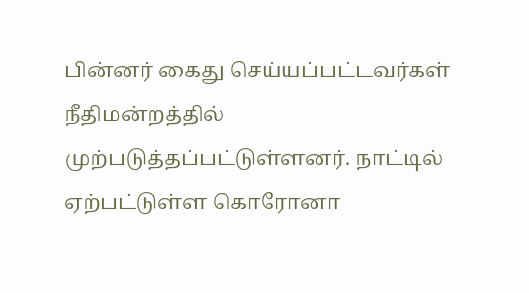பின்னர் கைது செய்யப்பட்டவர்கள் நீதிமன்றத்தில் முற்படுத்தப்பட்டுள்ளனர். நாட்டில் ஏற்பட்டுள்ள கொரோனா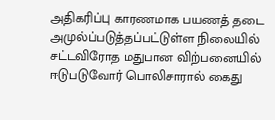அதிகரிப்பு காரணமாக பயணத் தடை அமுல்ப்படுத்தப்பட்டுள்ள நிலையில் சட்டவிரோத மதுபான விற்பனையில் ஈடுபடுவோர் பொலிசாரால் கைது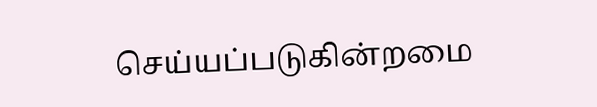செய்யப்படுகின்றமை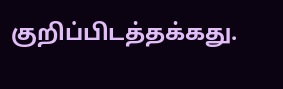குறிப்பிடத்தக்கது.